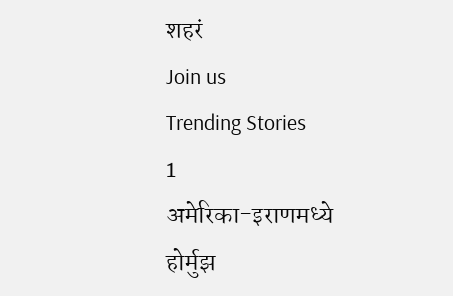शहरं
Join us
Trending Stories
1
अमेरिका-इराणमध्ये होर्मुझ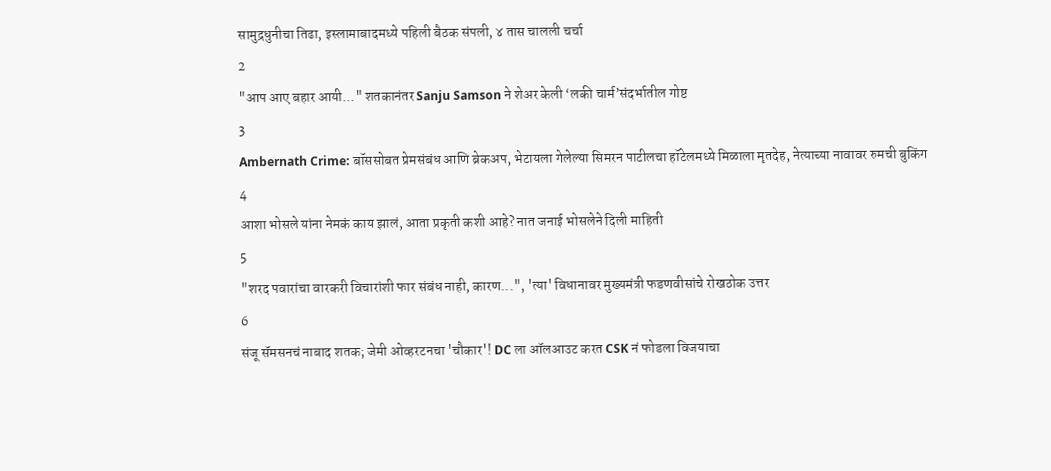सामुद्रधुनीचा तिढा, इस्लामाबादमध्ये पहिली बैठक संपली, ४ तास चालली चर्चा
2
"आप आए बहार आयी..." शतकानंतर Sanju Samson ने शेअर केली ‘लकी चार्म’संदर्भातील गोष्ट
3
Ambernath Crime: बॉससोबत प्रेमसंबंध आणि ब्रेकअप, भेटायला गेलेल्या सिमरन पाटीलचा हॉटेलमध्ये मिळाला मृतदेह, नेत्याच्या नावावर रुमची बुकिंग
4
आशा भोसले यांना नेमकं काय झालं, आता प्रकृती कशी आहे? नात जनाई भोसलेने दिली माहिती
5
"शरद पवारांचा वारकरी विचारांशी फार संबंध नाही, कारण...", 'त्या' विधानावर मुख्यमंत्री फडणवीसांचे रोखठोक उत्तर
6
संजू सॅमसनचं नाबाद शतक; जेमी ओव्हरटनचा 'चौकार'! DC ला ऑलआउट करत CSK नं फोडला विजयाचा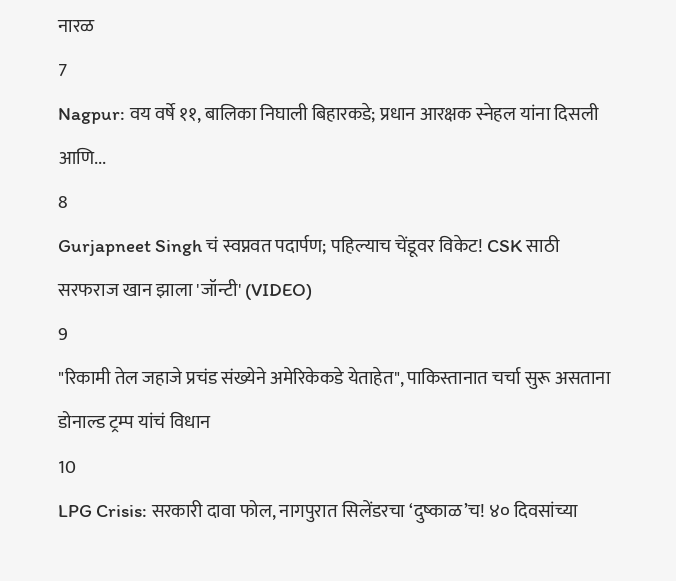नारळ
7
Nagpur: वय वर्षे ११, बालिका निघाली बिहारकडे; प्रधान आरक्षक स्नेहल यांना दिसली आणि...
8
Gurjapneet Singh चं स्वप्नवत पदार्पण; पहिल्याच चेंडूवर विकेट! CSK साठी सरफराज खान झाला 'जॉन्टी' (VIDEO)
9
"रिकामी तेल जहाजे प्रचंड संख्येने अमेरिकेकडे येताहेत", पाकिस्तानात चर्चा सुरू असताना डोनाल्ड ट्रम्प यांचं विधान
10
LPG Crisis: सरकारी दावा फोल, नागपुरात सिलेंडरचा ‘दुष्काळ’च! ४० दिवसांच्या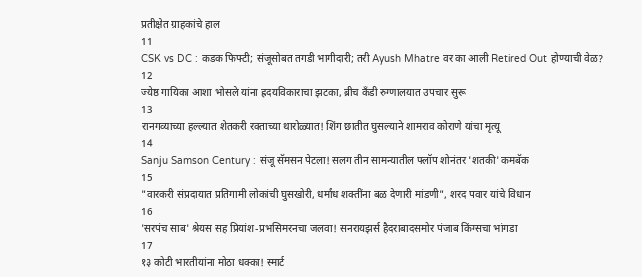प्रतीक्षेत ग्राहकांचे हाल
11
CSK vs DC : कडक फिफ्टी; संजूसोबत तगडी भागीदारी; तरी Ayush Mhatre वर का आली Retired Out होण्याची वेळ?
12
ज्येष्ठ गायिका आशा भोसले यांना ह्रदयविकाराचा झटका, ब्रीच कँडी रुग्णालयात उपचार सुरू
13
रानगव्याच्या हल्ल्यात शेतकरी रक्ताच्या थारोळ्यात! शिंग छातीत घुसल्याने शामराव कोराणे यांचा मृत्यू
14
Sanju Samson Century : संजू सॅमसन पेटला! सलग तीन सामन्यातील फ्लॉप शोनंतर 'शतकी' कमबॅक
15
"वारकरी संप्रदायात प्रतिगामी लोकांची घुसखोरी, धर्मांध शक्तींना बळ देणारी मांडणी", शरद पवार यांचे विधान
16
'सरपंच साब' श्रेयस सह प्रियांश-प्रभसिमरनचा जलवा! सनरायझर्स हैदराबादसमोर पंजाब किंग्सचा भांगडा
17
१३ कोटी भारतीयांना मोठा धक्का! स्मार्ट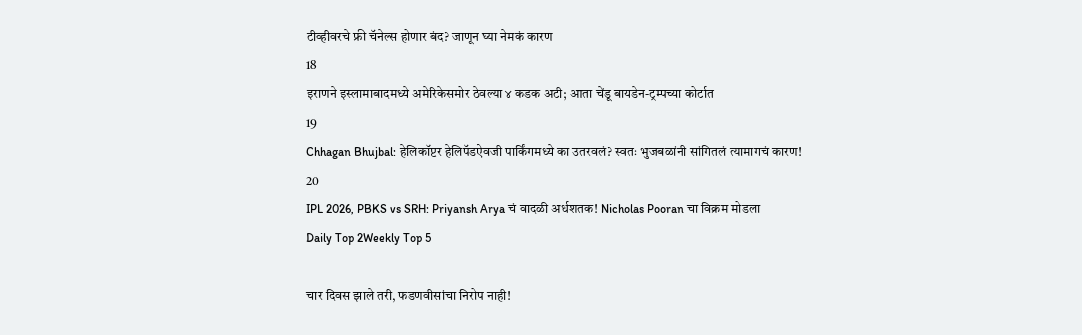टीव्हीवरचे फ्री चॅनेल्स होणार बंद? जाणून घ्या नेमकं कारण
18
इराणने इस्लामाबादमध्ये अमेरिकेसमोर ठेवल्या ४ कडक अटी; आता चेंडू बायडेन-ट्रम्पच्या कोर्टात
19
Chhagan Bhujbal: हेलिकॉप्टर हेलिपॅडऐवजी पार्किंगमध्ये का उतरवलं? स्वतः भुजबळांनी सांगितलं त्यामागचं कारण!
20
IPL 2026, PBKS vs SRH: Priyansh Arya चं वादळी अर्धशतक! Nicholas Pooran चा विक्रम मोडला
Daily Top 2Weekly Top 5

चार दिवस झाले तरी, फडणवीसांचा निरोप नाही!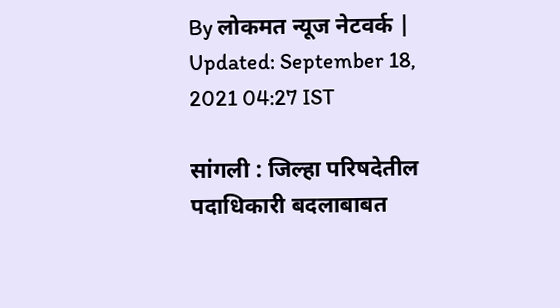By लोकमत न्यूज नेटवर्क | Updated: September 18, 2021 04:27 IST

सांगली : जिल्हा परिषदेतील पदाधिकारी बदलाबाबत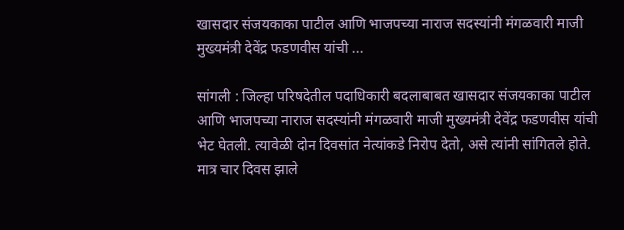खासदार संजयकाका पाटील आणि भाजपच्या नाराज सदस्यांनी मंगळवारी माजी मुख्यमंत्री देवेंद्र फडणवीस यांची ...

सांगली : जिल्हा परिषदेतील पदाधिकारी बदलाबाबत खासदार संजयकाका पाटील आणि भाजपच्या नाराज सदस्यांनी मंगळवारी माजी मुख्यमंत्री देवेंद्र फडणवीस यांची भेट घेतली. त्यावेळी दोन दिवसांत नेत्यांकडे निरोप देतो, असे त्यांनी सांगितले होते. मात्र चार दिवस झाले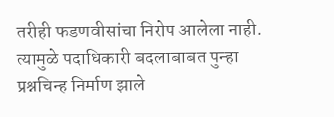तरीही फडणवीसांचा निरोप आलेला नाही. त्यामुळे पदाधिकारी बदलाबाबत पुन्हा प्रश्नचिन्ह निर्माण झाले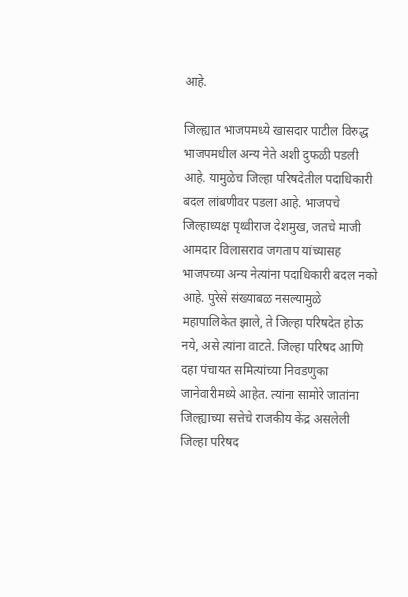आहे.

जिल्ह्यात भाजपमध्ये खासदार पाटील विरुद्ध भाजपमधील अन्य नेते अशी दुफळी पडली आहे. यामुळेच जिल्हा परिषदेतील पदाधिकारी बदल लांबणीवर पडला आहे. भाजपचे जिल्हाध्यक्ष पृथ्वीराज देशमुख, जतचे माजी आमदार विलासराव जगताप यांच्यासह भाजपच्या अन्य नेत्यांना पदाधिकारी बदल नको आहे. पुरेसे संख्याबळ नसल्यामुळे महापालिकेत झाले, ते जिल्हा परिषदेत होऊ नये, असे त्यांना वाटते. जिल्हा परिषद आणि दहा पंचायत समित्यांच्या निवडणुका जानेवारीमध्ये आहेत. त्यांना सामोरे जातांना जिल्ह्याच्या सत्तेचे राजकीय केंद्र असलेली जिल्हा परिषद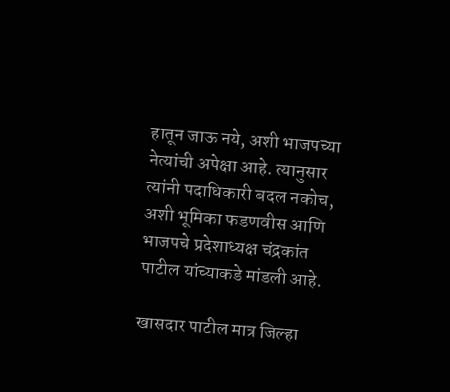हातून जाऊ नये, अशी भाजपच्या नेत्यांची अपेक्षा आहे. त्यानुसार त्यांनी पदाधिकारी बदल नकोच, अशी भूमिका फडणवीस आणि भाजपचे प्रदेशाध्यक्ष चंद्रकांत पाटील यांच्याकडे मांडली आहे.

खासदार पाटील मात्र जिल्हा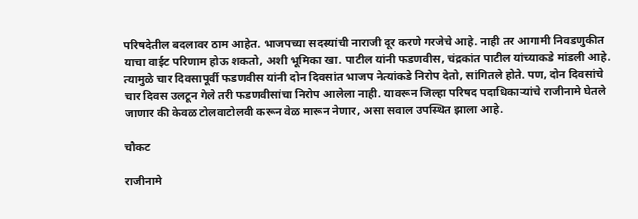परिषदेतील बदलावर ठाम आहेत. भाजपच्या सदस्यांची नाराजी दूर करणे गरजेचे आहे. नाही तर आगामी निवडणुकीत याचा वाईट परिणाम होऊ शकतो, अशी भूमिका खा. पाटील यांनी फडणवीस, चंद्रकांत पाटील यांच्याकडे मांडली आहे. त्यामुळे चार दिवसापूर्वी फडणवीस यांनी दोन दिवसांत भाजप नेत्यांकडे निरोप देतो, सांगितले होते. पण, दोन दिवसांचे चार दिवस उलटून गेले तरी फडणवीसांचा निरोप आलेला नाही. यावरून जिल्हा परिषद पदाधिकाऱ्यांचे राजीनामे घेतले जाणार की केवळ टोलवाटोलवी करून वेळ मारून नेणार, असा सवाल उपस्थित झाला आहे.

चौकट

राजीनामे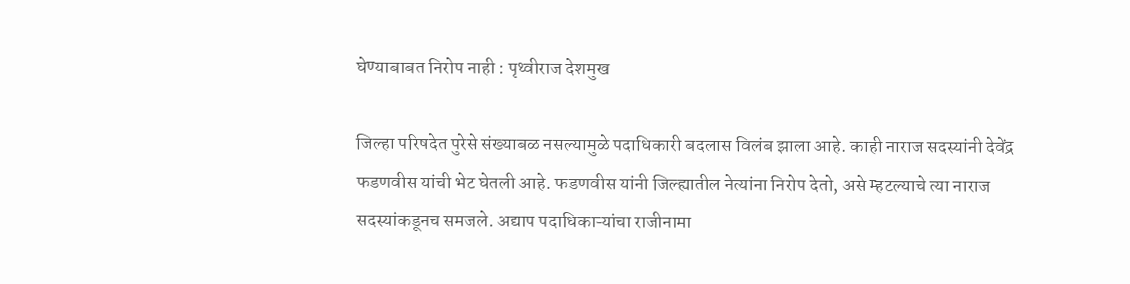घेण्याबाबत निरोप नाही : पृथ्वीराज देशमुख

जिल्हा परिषदेत पुरेसे संख्याबळ नसल्यामुळे पदाधिकारी बदलास विलंब झाला आहे. काही नाराज सदस्यांनी देवेंद्र फडणवीस यांची भेट घेतली आहे. फडणवीस यांनी जिल्ह्यातील नेत्यांना निरोप देतो, असे म्हटल्याचे त्या नाराज सदस्यांकडूनच समजले. अद्याप पदाधिकाऱ्यांचा राजीनामा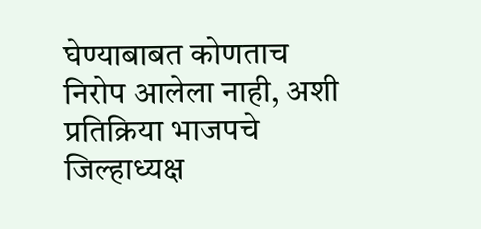घेण्याबाबत कोणताच निरोप आलेला नाही, अशी प्रतिक्रिया भाजपचे जिल्हाध्यक्ष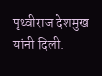पृथ्वीराज देशमुख यांनी दिली.